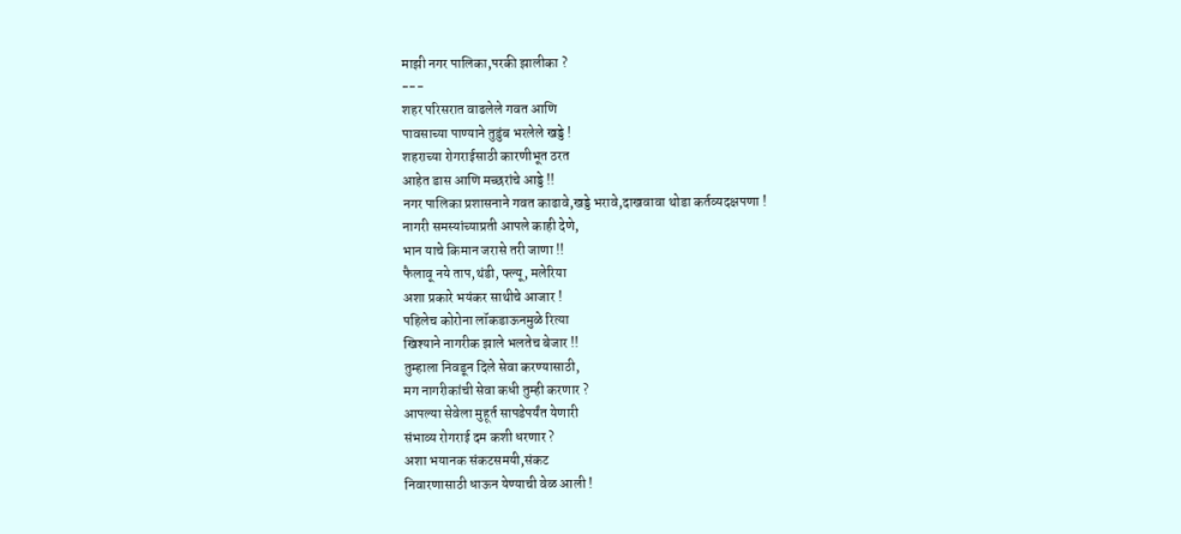माझी नगर पालिका,परकी झालीका ?
---
शहर परिसरात वाढलेले गवत आणि
पावसाच्या पाण्याने तुडुंब भरलेले खड्डे !
शहराच्या रोगराईसाठी कारणीभूत ठरत
आहेत डास आणि मच्छरांचे आड्डे !!
नगर पालिका प्रशासनाने गवत काढावे,खड्डे भरावे,दाखवावा थोडा कर्तव्यदक्षपणा !
नागरी समस्यांच्याप्रती आपले काही देणे,
भान याचे किमान जरासे तरी जाणा !!
फैलावू नये ताप,थंडी, फ्ल्यू, मलेरिया
अशा प्रकारे भयंकर साथीचे आजार !
पहिलेच कोरोना लॉकडाऊनमुळे रित्या
खिश्याने नागरीक झाले भलतेच बेजार !!
तुम्हाला निवडून दिले सेवा करण्यासाठी,
मग नागरीकांची सेवा कधी तुम्ही करणार ?
आपल्या सेवेला मुहूर्त सापडेपर्यंत येणारी
संभाव्य रोगराई दम कशी धरणार ?
अशा भयानक संकटसमयी,संकट
निवारणासाठी धाऊन येण्याची वेळ आली !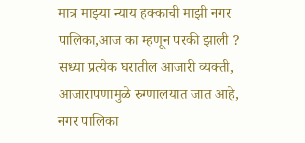मात्र माझ्या न्याय हक्काची माझी नगर पालिका,आज का म्हणून परकी झाली ?
सध्या प्रत्येक घरातील आजारी व्यक्ती,
आजारापणामुळे रुग्णालयात जात आहे,
नगर पालिका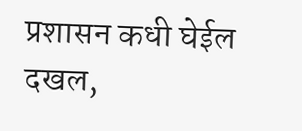प्रशासन कधी घेईल दखल,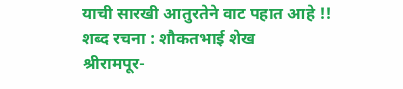याची सारखी आतुरतेने वाट पहात आहे !!
शब्द रचना : शौकतभाई शेख
श्रीरामपूर-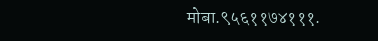मोबा.९५६११७४१११.